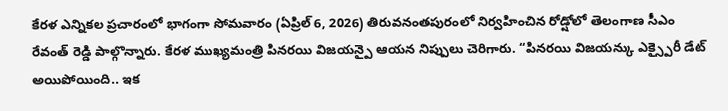కేరళ ఎన్నికల ప్రచారంలో భాగంగా సోమవారం (ఏప్రిల్ 6, 2026) తిరువనంతపురంలో నిర్వహించిన రోడ్షోలో తెలంగాణ సీఎం రేవంత్ రెడ్డి పాల్గొన్నారు. కేరళ ముఖ్యమంత్రి పినరయి విజయన్పై ఆయన నిప్పులు చెరిగారు. “పినరయి విజయన్కు ఎక్స్పైరీ డేట్ అయిపోయింది.. ఇక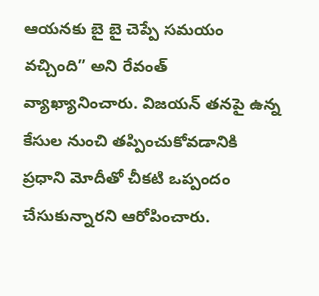ఆయనకు బై బై చెప్పే సమయం వచ్చింది” అని రేవంత్ వ్యాఖ్యానించారు. విజయన్ తనపై ఉన్న కేసుల నుంచి తప్పించుకోవడానికి ప్రధాని మోదీతో చీకటి ఒప్పందం చేసుకున్నారని ఆరోపించారు.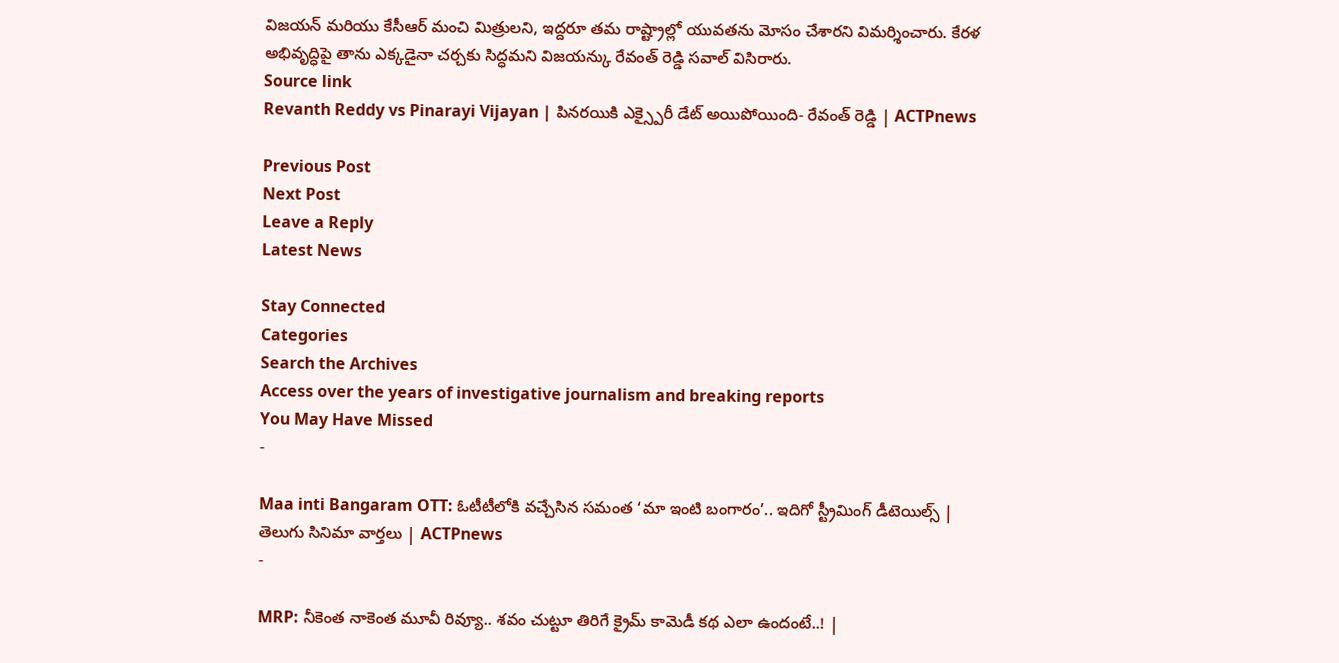విజయన్ మరియు కేసీఆర్ మంచి మిత్రులని, ఇద్దరూ తమ రాష్ట్రాల్లో యువతను మోసం చేశారని విమర్శించారు. కేరళ అభివృద్ధిపై తాను ఎక్కడైనా చర్చకు సిద్ధమని విజయన్కు రేవంత్ రెడ్డి సవాల్ విసిరారు.
Source link
Revanth Reddy vs Pinarayi Vijayan | పినరయికి ఎక్స్పైరీ డేట్ అయిపోయింది- రేవంత్ రెడ్డి | ACTPnews

Previous Post
Next Post
Leave a Reply
Latest News

Stay Connected
Categories
Search the Archives
Access over the years of investigative journalism and breaking reports
You May Have Missed
-

Maa inti Bangaram OTT: ఓటీటీలోకి వచ్చేసిన సమంత ‘మా ఇంటి బంగారం’.. ఇదిగో స్ట్రీమింగ్ డీటెయిల్స్ | తెలుగు సినిమా వార్తలు | ACTPnews
-

MRP: నీకెంత నాకెంత మూవీ రివ్యూ.. శవం చుట్టూ తిరిగే క్రైమ్ కామెడీ కథ ఎలా ఉందంటే..! |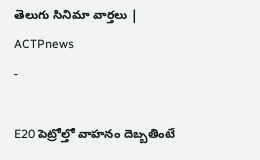తెలుగు సినిమా వార్తలు | ACTPnews
-

E20 పెట్రోల్తో వాహనం దెబ్బతింటే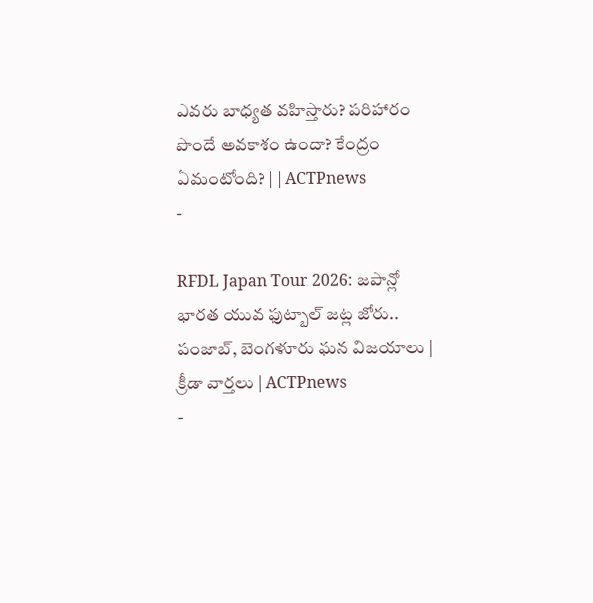ఎవరు బాధ్యత వహిస్తారు? పరిహారం పొందే అవకాశం ఉందా? కేంద్రం ఏమంటోంది? | | ACTPnews
-

RFDL Japan Tour 2026: జపాన్లో భారత యువ ఫుట్బాల్ జట్ల జోరు.. పంజాబ్, బెంగళూరు ఘన విజయాలు | క్రీడా వార్తలు | ACTPnews
-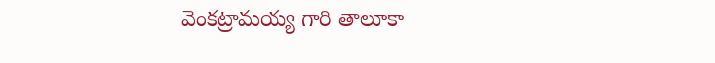వెంకట్రామయ్య గారి తాలూకా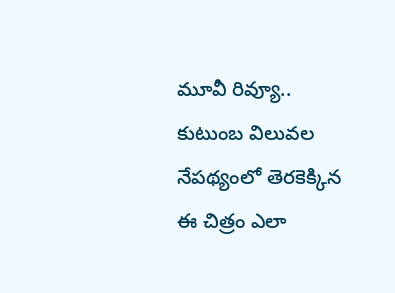మూవీ రివ్యూ.. కుటుంబ విలువల నేపథ్యంలో తెరకెక్కిన ఈ చిత్రం ఎలా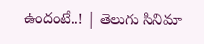ఉందంటే..! | తెలుగు సినిమా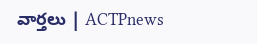వార్తలు | ACTPnews